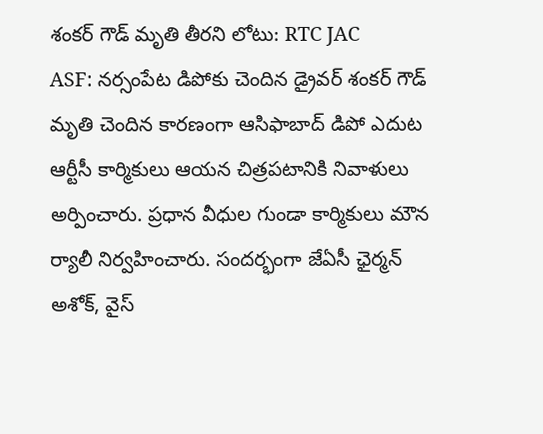శంకర్ గౌడ్ మృతి తీరని లోటు: RTC JAC
ASF: నర్సంపేట డిపోకు చెందిన డ్రైవర్ శంకర్ గౌడ్ మృతి చెందిన కారణంగా ఆసిఫాబాద్ డిపో ఎదుట ఆర్టీసీ కార్మికులు ఆయన చిత్రపటానికి నివాళులు అర్పించారు. ప్రధాన వీధుల గుండా కార్మికులు మౌన ర్యాలీ నిర్వహించారు. సందర్భంగా జేఏసీ ఛైర్మన్ అశోక్, వైస్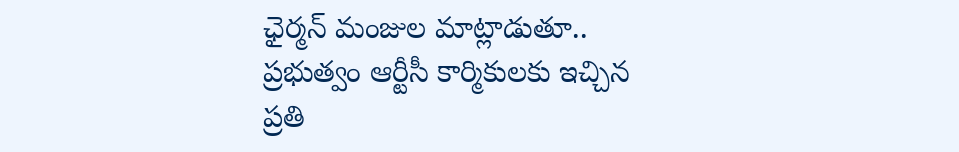ఛైర్మన్ మంజుల మాట్లాడుతూ.. ప్రభుత్వం ఆర్టీసీ కార్మికులకు ఇచ్చిన ప్రతి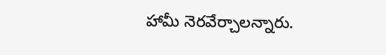హామీ నెరవేర్చాలన్నారు.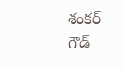శంకర్ గౌడ్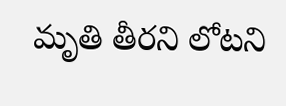మృతి తీరని లోటని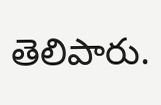తెలిపారు.